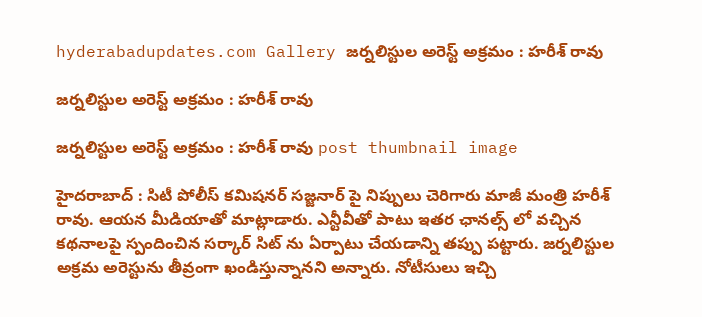hyderabadupdates.com Gallery జ‌ర్న‌లిస్టుల అరెస్ట్ అక్ర‌మం : హ‌రీశ్ రావు

జ‌ర్న‌లిస్టుల అరెస్ట్ అక్ర‌మం : హ‌రీశ్ రావు

జ‌ర్న‌లిస్టుల అరెస్ట్ అక్ర‌మం : హ‌రీశ్ రావు post thumbnail image

హైద‌రాబాద్ : సిటీ పోలీస్ క‌మిష‌న‌ర్ స‌జ్జ‌నార్ పై నిప్పులు చెరిగారు మాజీ మంత్రి హ‌రీశ్ రావు. ఆయ‌న మీడియాతో మాట్లాడారు. ఎన్టీవీతో పాటు ఇత‌ర ఛాన‌ల్స్ లో వ‌చ్చిన క‌థ‌నాల‌పై స్పందించిన స‌ర్కార్ సిట్ ను ఏర్పాటు చేయ‌డాన్ని త‌ప్పు ప‌ట్టారు. జర్నలిస్టుల అక్రమ అరెస్టును తీవ్రంగా ఖండిస్తున్నానని అన్నారు. నోటీసులు ఇచ్చి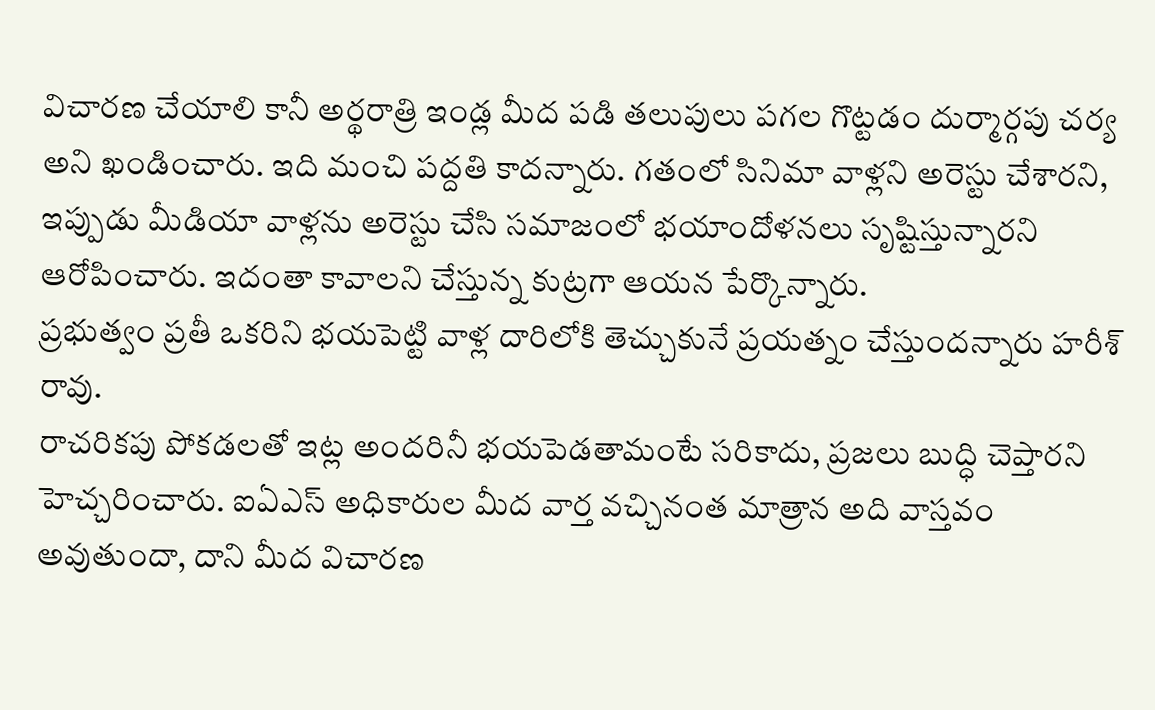విచారణ చేయాలి కానీ అర్థరాత్రి ఇండ్ల మీద పడి తలుపులు పగల గొట్టడం దుర్మార్గపు చర్య అని ఖండించారు. ఇది మంచి ప‌ద్ద‌తి కాద‌న్నారు. గతంలో సినిమా వాళ్లని అరెస్టు చేశార‌ని, ఇప్పుడు మీడియా వాళ్లను అరెస్టు చేసి సమాజంలో భయాందోళనలు సృష్టిస్తున్నారని ఆరోపించారు. ఇదంతా కావాల‌ని చేస్తున్న కుట్ర‌గా ఆయ‌న పేర్కొన్నారు.
ప్రభుత్వం ప్రతీ ఒకరిని భయపెట్టి వాళ్ల దారిలోకి తెచ్చుకునే ప్రయత్నం చేస్తుంద‌న్నారు హ‌రీశ్ రావు.
రాచరికపు పోకడలతో ఇట్ల అందరినీ భయపెడతామంటే సరికాదు, ప్రజలు బుద్ధి చెప్తార‌ని హెచ్చ‌రించారు. ఐఏఎస్ అధికారుల మీద వార్త వచ్చినంత మాత్రాన అది వాస్తవం అవుతుందా, దాని మీద విచారణ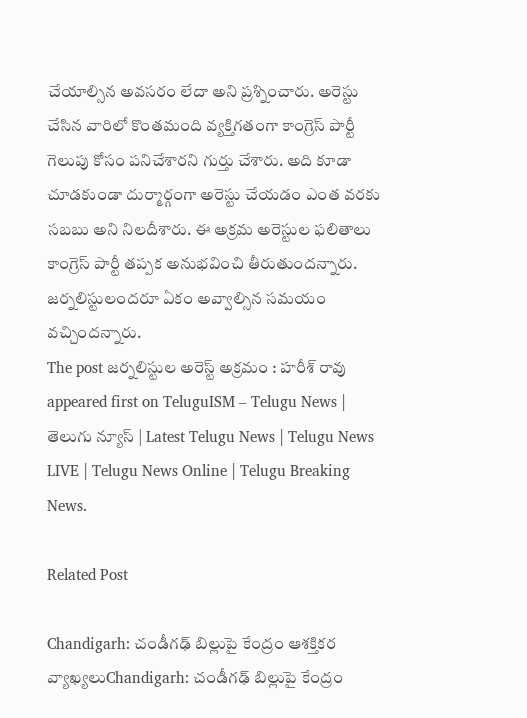చేయాల్సిన అవసరం లేదా అని ప్ర‌శ్నించారు. అరెస్టు చేసిన వారిలో కొంతమంది వ్యక్తిగతంగా కాంగ్రెస్ పార్టీ గెలుపు కోసం పనిచేశారని గుర్తు చేశారు. అది కూడా చూడకుండా దుర్మార్గంగా అరెస్టు చేయ‌డం ఎంత వ‌ర‌కు స‌బ‌బు అని నిల‌దీశారు. ఈ అక్రమ అరెస్టుల ఫలితాలు కాంగ్రెస్ పార్టీ తప్పక అనుభవించి తీరుతుంద‌న్నారు. జర్నలిస్టులందరూ ఏకం అవ్వాల్సిన సమయం వచ్చిందన్నారు.
The post జ‌ర్న‌లిస్టుల అరెస్ట్ అక్ర‌మం : హ‌రీశ్ రావు appeared first on TeluguISM – Telugu News | తెలుగు న్యూస్ | Latest Telugu News | Telugu News LIVE | Telugu News Online | Telugu Breaking News.

Related Post

Chandigarh: చండీగఢ్‌ బిల్లుపై కేంద్రం ఆశక్తికర వ్యాఖ్యలుChandigarh: చండీగఢ్‌ బిల్లుపై కేంద్రం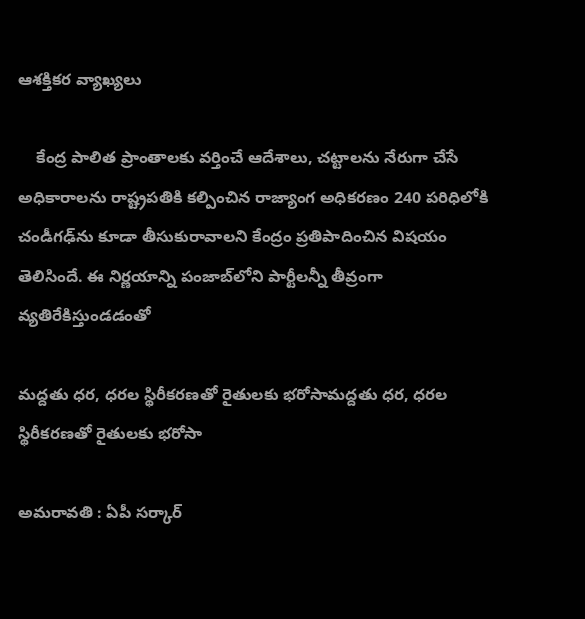ఆశక్తికర వ్యాఖ్యలు

    కేంద్ర పాలిత ప్రాంతాలకు వర్తించే ఆదేశాలు, చట్టాలను నేరుగా చేసే అధికారాలను రాష్ట్రపతికి కల్పించిన రాజ్యాంగ అధికరణం 240 పరిధిలోకి చండీగఢ్‌ను కూడా తీసుకురావాలని కేంద్రం ప్రతిపాదించిన విషయం తెలిసిందే. ఈ నిర్ణయాన్ని పంజాబ్‌లోని పార్టీలన్నీ తీవ్రంగా వ్యతిరేకిస్తుండడంతో

మద్దతు ధర, ధరల స్థిరీకరణతో రైతుల‌కు భ‌రోసామద్దతు ధర, ధరల స్థిరీకరణతో రైతుల‌కు భ‌రోసా

అమ‌రావ‌తి : ఏపీ స‌ర్కార్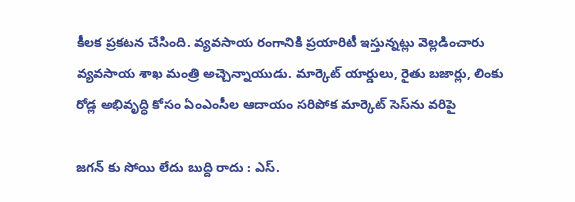కీల‌క ప్ర‌క‌ట‌న చేసింది. వ్య‌వ‌సాయ రంగానికి ప్ర‌యారిటీ ఇస్తున్న‌ట్లు వెల్ల‌డించారు వ్య‌వ‌సాయ శాఖ మంత్రి అచ్చెన్నాయుడు. మార్కెట్ యార్డులు, రైతు బజార్లు, లింకు రోడ్ల అభివృద్ధి కోసం ఏంఎంసీల‌ ఆదాయం సరిపోక మార్కెట్ సెస్‌ను వరిపై

జ‌గ‌న్ కు సోయి లేదు బుద్ది రాదు : ఎస్.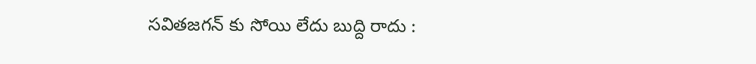స‌వితజ‌గ‌న్ కు సోయి లేదు బుద్ది రాదు :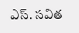ఎస్. స‌విత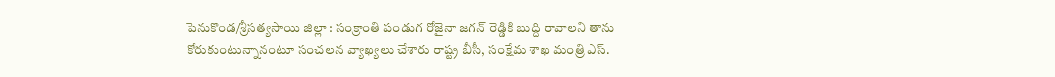పెనుకొండ/శ్రీసత్యసాయి జిల్లా : సంక్రాంతి పండుగ రోజైనా జ‌గ‌న్ రెడ్డికి బుద్ది రావాల‌ని తాను కోరుకుంటున్నానంటూ సంచ‌ల‌న వ్యాఖ్య‌లు చేశారు రాష్ట్ర బీసీ, సంక్షేమ శాఖ మంత్రి ఎస్.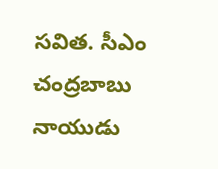స‌విత‌. సీఎం చంద్రబాబు నాయుడు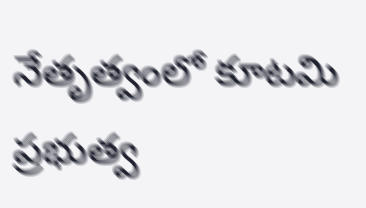నేతృత్వంలో కూటమి ప్రభుత్వ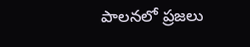పాలనలో ప్రజలు